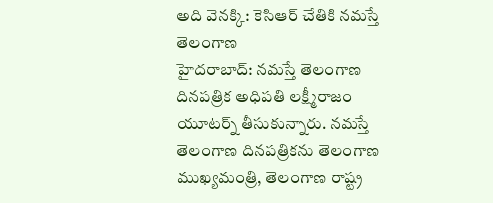అది వెనక్కి: కెసిఆర్ చేతికి నమస్తే తెలంగాణ
హైదరాబాద్: నమస్తే తెలంగాణ దినపత్రిక అధిపతి లక్ష్మీరాజం యూటర్న్ తీసుకున్నారు. నమస్తే తెలంగాణ దినపత్రికను తెలంగాణ ముఖ్యమంత్రి, తెలంగాణ రాష్ట్ర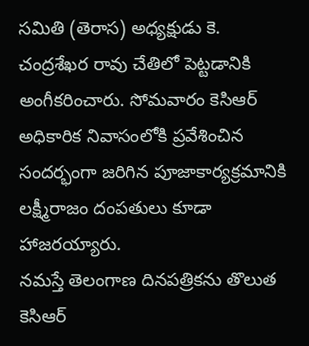సమితి (తెరాస) అధ్యక్షుడు కె. చంద్రశేఖర రావు చేతిలో పెట్టడానికి అంగీకరించారు. సోమవారం కెసిఆర్ అధికారిక నివాసంలోకి ప్రవేశించిన సందర్భంగా జరిగిన పూజాకార్యక్రమానికి లక్ష్మీరాజం దంపతులు కూడా హాజరయ్యారు.
నమస్తే తెలంగాణ దినపత్రికను తొలుత కెసిఆర్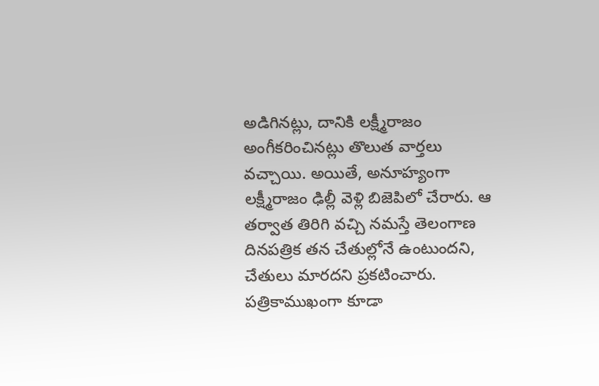అడిగినట్లు, దానికి లక్ష్మీరాజం అంగీకరించినట్లు తొలుత వార్తలు వచ్చాయి. అయితే, అనూహ్యంగా లక్ష్మీరాజం ఢిల్లీ వెళ్లి బిజెపిలో చేరారు. ఆ తర్వాత తిరిగి వచ్చి నమస్తే తెలంగాణ దినపత్రిక తన చేతుల్లోనే ఉంటుందని, చేతులు మారదని ప్రకటించారు. పత్రికాముఖంగా కూడా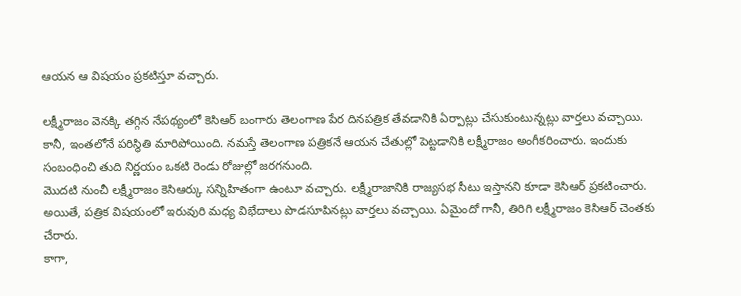ఆయన ఆ విషయం ప్రకటిస్తూ వచ్చారు.

లక్ష్మీరాజం వెనక్కి తగ్గిన నేపథ్యంలో కెసిఆర్ బంగారు తెలంగాణ పేర దినపత్రిక తేవడానికి ఏర్పాట్లు చేసుకుంటున్నట్లు వార్తలు వచ్చాయి. కానీ, ఇంతలోనే పరిస్థితి మారిపోయింది. నమస్తే తెలంగాణ పత్రికనే ఆయన చేతుల్లో పెట్టడానికి లక్ష్మీరాజం అంగీకరించారు. ఇందుకు సంబంధించి తుది నిర్ణయం ఒకటి రెండు రోజుల్లో జరగనుంది.
మొదటి నుంచీ లక్ష్మీరాజం కెసిఆర్కు సన్నిహితంగా ఉంటూ వచ్చారు. లక్ష్మీరాజానికి రాజ్యసభ సీటు ఇస్తానని కూడా కెసిఆర్ ప్రకటించారు. అయితే, పత్రిక విషయంలో ఇరువురి మధ్య విభేదాలు పొడసూపినట్లు వార్తలు వచ్చాయి. ఏమైందో గానీ, తిరిగి లక్ష్మీరాజం కెసిఆర్ చెంతకు చేరారు.
కాగా,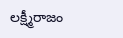లక్ష్మీరాజం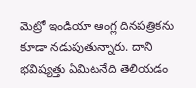మెట్రో ఇండియా ఆంగ్ల దినపత్రికను కూడా నడుపుతున్నారు. దాని భవిష్యత్తు ఏమిటనేది తెలియడం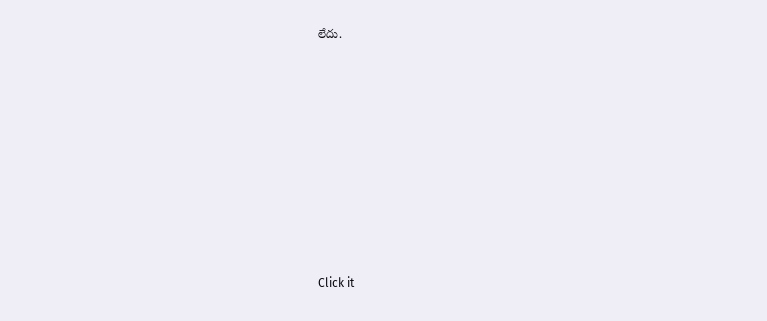లేదు.












Click it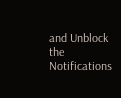and Unblock the Notifications